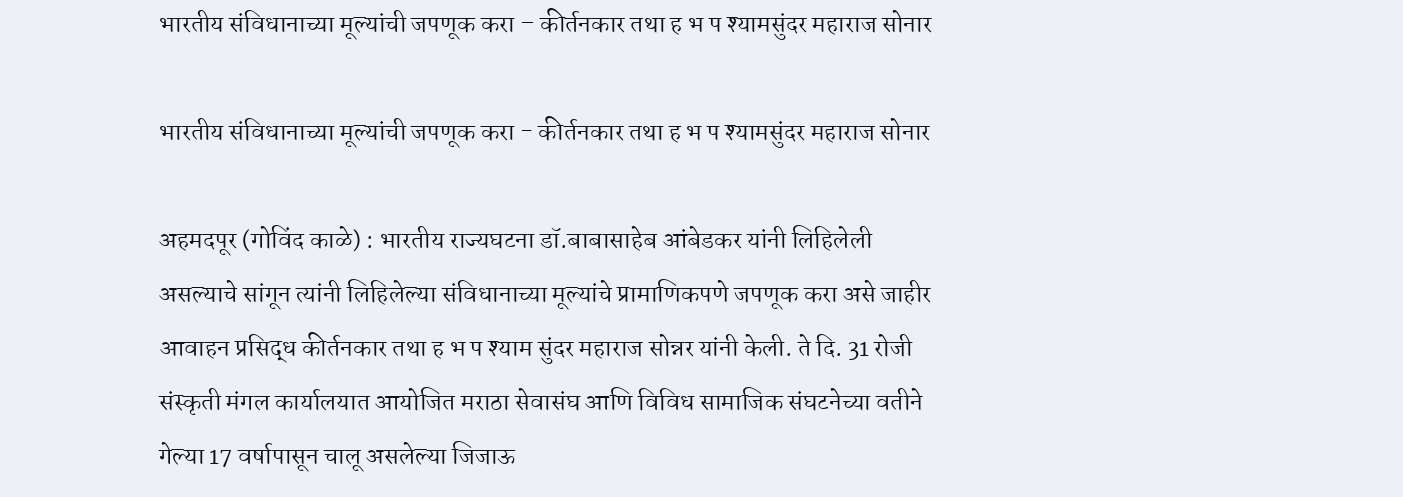भारतीय संविधानाच्या मूल्यांची जपणूक करा – कीर्तनकार तथा ह भ प श्यामसुंदर महाराज सोनार

भारतीय संविधानाच्या मूल्यांची जपणूक करा - कीर्तनकार तथा ह भ प श्यामसुंदर महाराज सोनार

अहमदपूर (गोविंद काळे) : भारतीय राज्यघटना डॉ.बाबासाहेब आंबेडकर यांनी लिहिलेली असल्याचे सांगून त्यांनी लिहिलेल्या संविधानाच्या मूल्यांचे प्रामाणिकपणे जपणूक करा असे जाहीर आवाहन प्रसिद्ध कीर्तनकार तथा ह भ प श्याम सुंदर महाराज सोन्नर यांनी केली. ते दि. 31 रोजी संस्कृती मंगल कार्यालयात आयोजित मराठा सेवासंघ आणि विविध सामाजिक संघटनेच्या वतीने गेल्या 17 वर्षापासून चालू असलेल्या जिजाऊ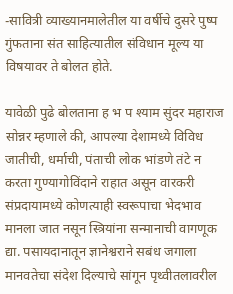-सावित्री व्याख्यानमालेतील या वर्षीचे दुसरे पुष्प गुंफताना संत साहित्यातील संविधान मूल्य या विषयावर ते बोलत होते.

यावेळी पुढे बोलताना ह भ प श्याम सुंदर महाराज सोन्नर म्हणाले की, आपल्या देशामध्ये विविध जातीची, धर्माची, पंताची लोक भांडणे तंटे न करता गुण्यागोविंदाने राहात असून वारकरी संप्रदायामध्ये कोणत्याही स्वरूपाचा भेदभाव मानला जात नसून स्त्रियांना सन्मानाची वागणूक द्या. पसायदानातून ज्ञानेश्वराने सबंध जगाला मानवतेचा संदेश दिल्याचे सांगून पृथ्वीतलावरील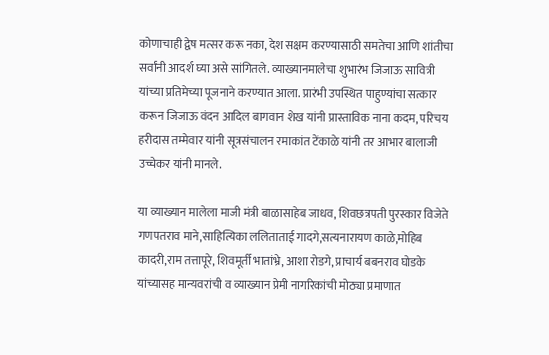कोणाचाही द्वेष मत्सर करू नका, देश सक्षम करण्यासाठी समतेचा आणि शांतीचा सर्वांनी आदर्श घ्या असे सांगितले. व्याख्यानमालेचा शुभारंभ जिजाऊ सावित्री यांच्या प्रतिमेच्या पूजनाने करण्यात आला. प्रारंभी उपस्थित पाहुण्यांचा सत्कार करून जिजाऊ वंदन आदिल बागवान शेख यांनी प्रास्ताविक नाना कदम, परिचय हरीदास तम्मेवार यांनी सूत्रसंचालन रमाकांत टेंकाळे यांनी तर आभार बालाजी उच्चेकर यांनी मानले.

या व्याख्यान मालेला माजी मंत्री बाळासाहेब जाधव, शिवछत्रपती पुरस्कार विजेते गणपतराव माने,साहित्यिका ललिताताई गादगे,सत्यनारायण काळे,मोहिब कादरी,राम तत्तापूरे, शिवमूर्ती भातांभ्रे, आशा रोडगे, प्राचार्य बबनराव घोडके यांच्यासह मान्यवरांची व व्याख्यान प्रेमी नागरिकांची मोठ्या प्रमाणात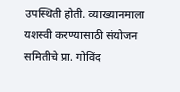उपस्थिती होती. व्याख्यानमाला यशस्वी करण्यासाठी संयोजन समितीचे प्रा. गोविंद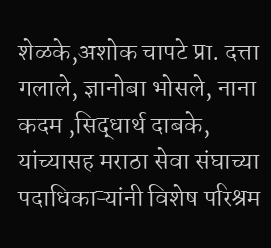शेळके,अशोक चापटे प्रा. दत्ता गलाले, ज्ञानोबा भोसले, नाना कदम ,सिद्धार्थ दाबके, यांच्यासह मराठा सेवा संघाच्या पदाधिकाऱ्यांनी विशेष परिश्रम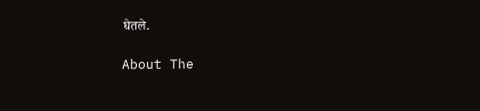घेतले.

About The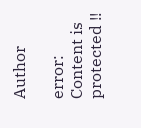Author

error: Content is protected !!